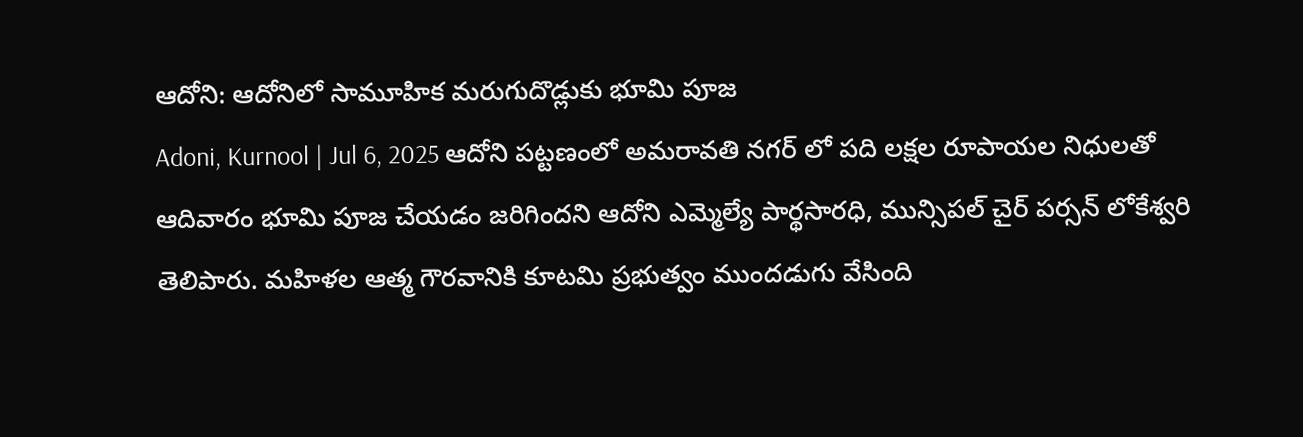ఆదోని: ఆదోనిలో సామూహిక మరుగుదొడ్లుకు భూమి పూజ
Adoni, Kurnool | Jul 6, 2025 ఆదోని పట్టణంలో అమరావతి నగర్ లో పది లక్షల రూపాయల నిధులతో ఆదివారం భూమి పూజ చేయడం జరిగిందని ఆదోని ఎమ్మెల్యే పార్థసారధి, మున్సిపల్ చైర్ పర్సన్ లోకేశ్వరి తెలిపారు. మహిళల ఆత్మ గౌరవానికి కూటమి ప్రభుత్వం ముందడుగు వేసింది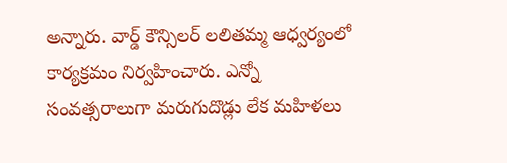అన్నారు. వార్డ్ కౌన్సిలర్ లలితమ్మ ఆధ్వర్యంలో కార్యక్రమం నిర్వహించారు. ఎన్నో సంవత్సరాలుగా మరుగుదొడ్లు లేక మహిళలు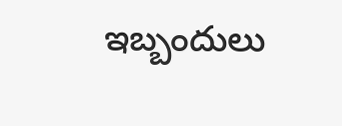ఇబ్బందులు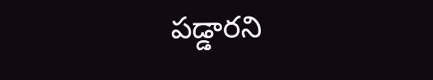పడ్డారని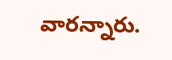వారన్నారు.